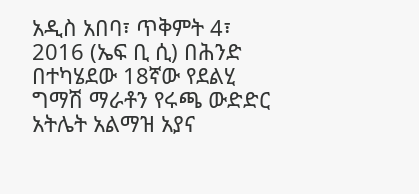አዲስ አበባ፣ ጥቅምት 4፣ 2016 (ኤፍ ቢ ሲ) በሕንድ በተካሄደው 18ኛው የደልሂ ግማሽ ማራቶን የሩጫ ውድድር አትሌት አልማዝ አያና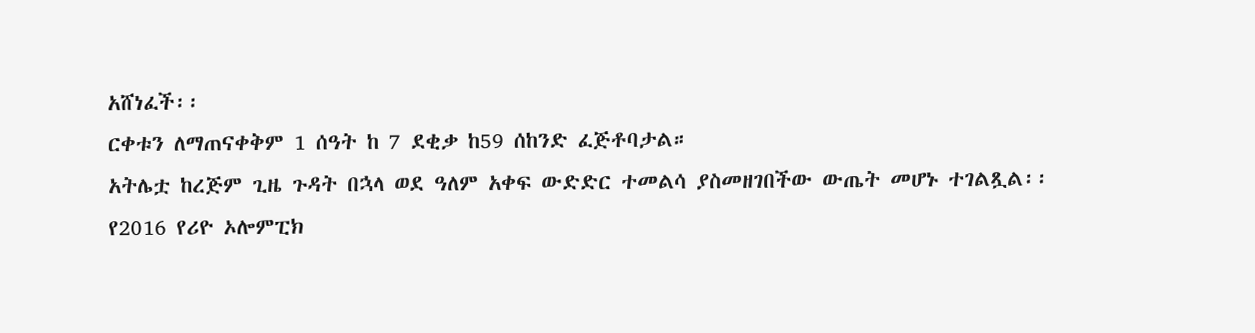አሸነፈች፡፡
ርቀቱን ለማጠናቀቅም 1 ሰዓት ከ 7 ደቂቃ ከ59 ሰከንድ ፈጅቶባታል።
አትሌቷ ከረጅም ጊዜ ጉዳት በኋላ ወደ ዓለም አቀፍ ውድድር ተመልሳ ያስመዘገበችው ውጤት መሆኑ ተገልጿል፡፡
የ2016 የሪዮ ኦሎምፒክ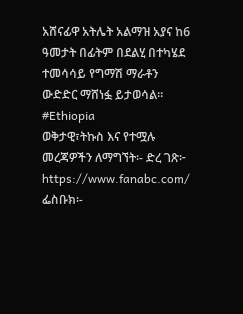አሸናፊዋ አትሌት አልማዝ አያና ከ6 ዓመታት በፊትም በደልሂ በተካሄደ ተመሳሳይ የግማሽ ማራቶን ውድድር ማሸነፏ ይታወሳል፡፡
#Ethiopia
ወቅታዊ፣ትኩስ እና የተሟሉ መረጃዎችን ለማግኘት፡- ድረ ገጽ፦ https://www.fanabc.com/ ፌስቡክ፡-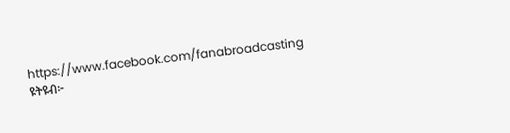https://www.facebook.com/fanabroadcasting ዩትዩብ፦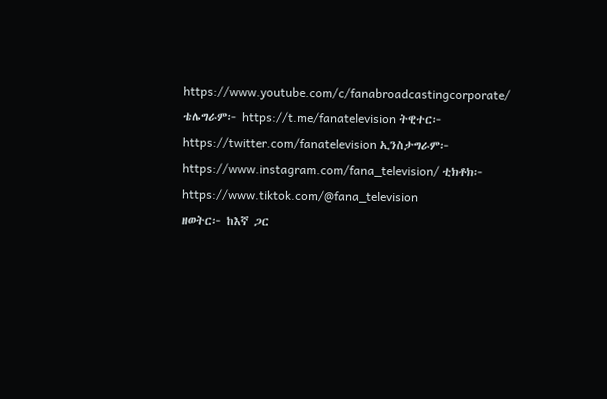https://www.youtube.com/c/fanabroadcastingcorporate/ ቴሌግራም፦ https://t.me/fanatelevision ትዊተር፦ https://twitter.com/fanatelevision ኢንስታግራም፦ https://www.instagram.com/fana_television/ ቲክቶክ፦ https://www.tiktok.com/@fana_television
ዘወትር፦ ከእኛ ጋር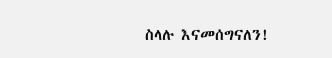ስላሉ እናመሰግናለን!